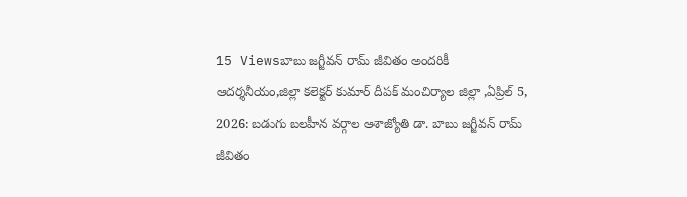15 Viewsబాబు జగ్జీవన్ రామ్ జీవితం అందరికీ ఆదర్శనీయం,జిల్లా కలెక్టర్ కుమార్ దీపక్ మంచిర్యాల జిల్లా ,ఏప్రిల్ 5, 2026: బడుగు బలహీన వర్గాల ఆశాజ్యోతి డా. బాబు జగ్జీవన్ రామ్ జీవితం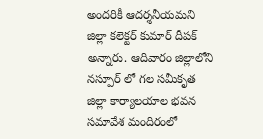అందరికీ ఆదర్శనీయమని జిల్లా కలెక్టర్ కుమార్ దీపక్ అన్నారు. ఆదివారం జిల్లాలోని నస్పూర్ లో గల సమీకృత జిల్లా కార్యాలయాల భవన సమావేశ మందిరంలో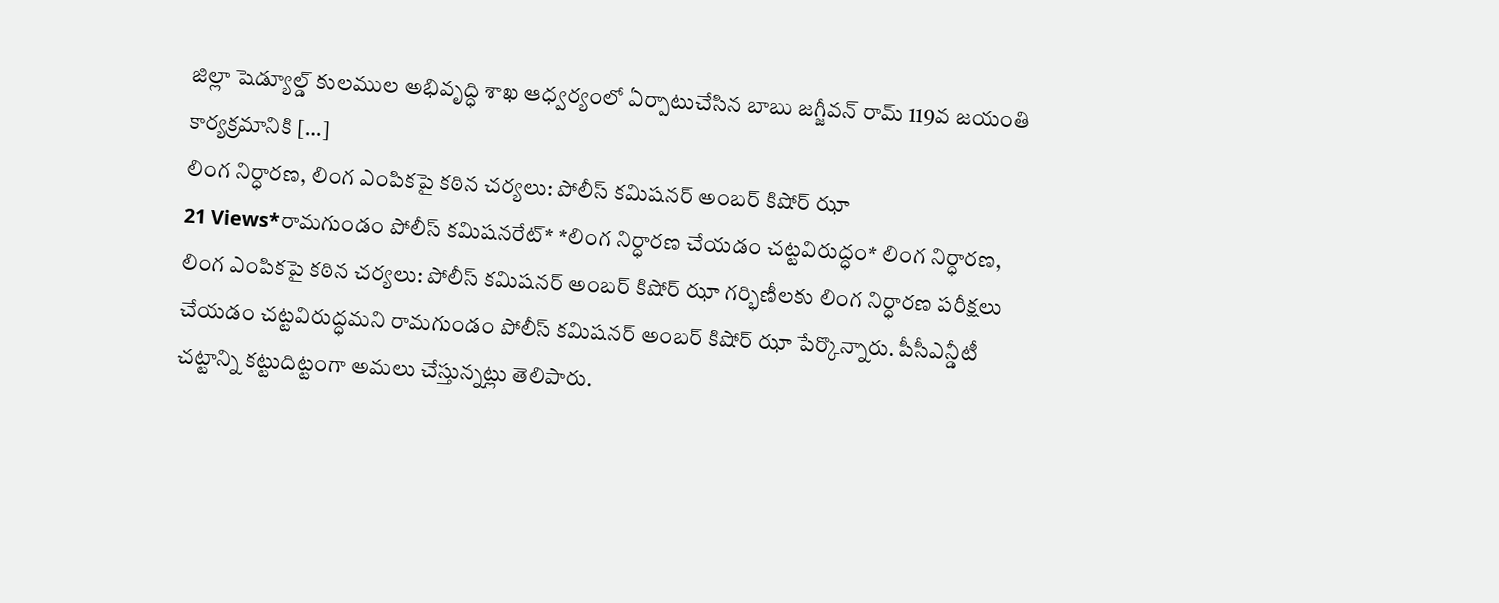జిల్లా షెడ్యూల్డ్ కులముల అభివృద్ధి శాఖ ఆధ్వర్యంలో ఏర్పాటుచేసిన బాబు జగ్జీవన్ రామ్ 119వ జయంతి కార్యక్రమానికి […]
లింగ నిర్ధారణ, లింగ ఎంపికపై కఠిన చర్యలు: పోలీస్ కమిషనర్ అంబర్ కిషోర్ ఝా
21 Views*రామగుండం పోలీస్ కమిషనరేట్* *లింగ నిర్ధారణ చేయడం చట్టవిరుద్ధం* లింగ నిర్ధారణ, లింగ ఎంపికపై కఠిన చర్యలు: పోలీస్ కమిషనర్ అంబర్ కిషోర్ ఝా గర్భిణీలకు లింగ నిర్ధారణ పరీక్షలు చేయడం చట్టవిరుద్ధమని రామగుండం పోలీస్ కమిషనర్ అంబర్ కిషోర్ ఝా పేర్కొన్నారు. పీసీఎన్డీటీ చట్టాన్ని కట్టుదిట్టంగా అమలు చేస్తున్నట్లు తెలిపారు.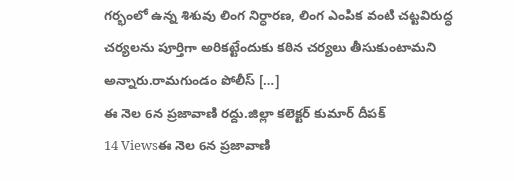గర్భంలో ఉన్న శిశువు లింగ నిర్ధారణ, లింగ ఎంపిక వంటి చట్టవిరుద్ధ చర్యలను పూర్తిగా అరికట్టేందుకు కఠిన చర్యలు తీసుకుంటామని అన్నారు.రామగుండం పోలీస్ […]
ఈ నెల 6న ప్రజావాణి రద్దు.జిల్లా కలెక్టర్ కుమార్ దీపక్
14 Viewsఈ నెల 6న ప్రజావాణి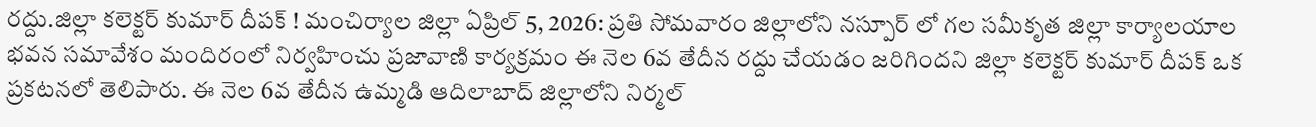రద్దు.జిల్లా కలెక్టర్ కుమార్ దీపక్ ! మంచిర్యాల జిల్లా ఏప్రిల్ 5, 2026: ప్రతి సోమవారం జిల్లాలోని నస్పూర్ లో గల సమీకృత జిల్లా కార్యాలయాల భవన సమావేశం మందిరంలో నిర్వహించు ప్రజావాణి కార్యక్రమం ఈ నెల 6వ తేదీన రద్దు చేయడం జరిగిందని జిల్లా కలెక్టర్ కుమార్ దీపక్ ఒక ప్రకటనలో తెలిపారు. ఈ నెల 6వ తేదీన ఉమ్మడి ఆదిలాబాద్ జిల్లాలోని నిర్మల్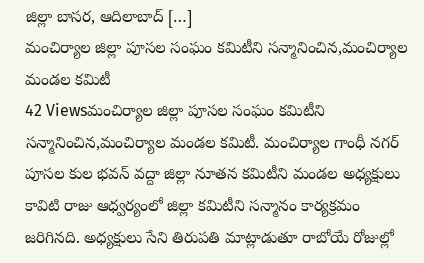జిల్లా బాసర, ఆదిలాబాద్ […]
మంచిర్యాల జిల్లా పూసల సంఘం కమిటీని సన్మానించిన,మంచిర్యాల మండల కమిటీ
42 Viewsమంచిర్యాల జిల్లా పూసల సంఘం కమిటీని సన్మానించిన,మంచిర్యాల మండల కమిటీ. మంచిర్యాల గాంధీ నగర్ పూసల కుల భవన్ వద్దా జిల్లా నూతన కమిటీని మండల అధ్యక్షులు కావిటి రాజు ఆధ్వర్యంలో జిల్లా కమిటీని సన్మానం కార్యక్రమం జరిగినది. అధ్యక్షులు సేని తిరుపతి మాట్లాడుతూ రాబోయే రోజుల్లో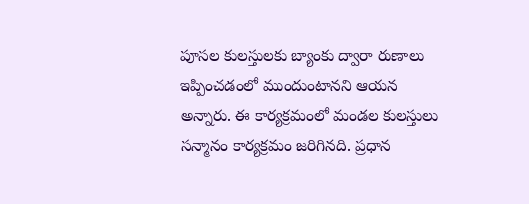పూసల కులస్తులకు బ్యాంకు ద్వారా రుణాలు ఇప్పించడంలో ముందుంటానని ఆయన అన్నారు. ఈ కార్యక్రమంలో మండల కులస్తులు సన్మానం కార్యక్రమం జరిగినది. ప్రధాన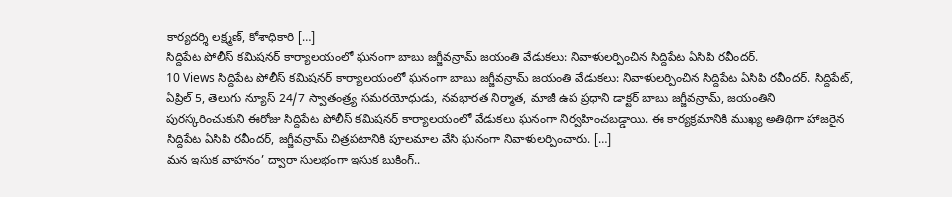కార్యదర్శి లక్ష్మణ్, కోశాధికారి […]
సిద్దిపేట పోలీస్ కమిషనర్ కార్యాలయంలో ఘనంగా బాబు జగ్జీవన్రామ్ జయంతి వేడుకలు: నివాళులర్పించిన సిద్దిపేట ఏసిపి రవీందర్.
10 Views సిద్దిపేట పోలీస్ కమిషనర్ కార్యాలయంలో ఘనంగా బాబు జగ్జీవన్రామ్ జయంతి వేడుకలు: నివాళులర్పించిన సిద్దిపేట ఏసిపి రవీందర్. సిద్దిపేట్, ఏప్రిల్ 5, తెలుగు న్యూస్ 24/7 స్వాతంత్ర్య సమరయోధుడు, నవభారత నిర్మాత, మాజీ ఉప ప్రధాని డాక్టర్ బాబు జగ్జీవన్రామ్, జయంతిని పురస్కరించుకుని ఈరోజు సిద్దిపేట పోలీస్ కమిషనర్ కార్యాలయంలో వేడుకలు ఘనంగా నిర్వహించబడ్డాయి. ఈ కార్యక్రమానికి ముఖ్య అతిథిగా హాజరైన సిద్దిపేట ఏసిపి రవీందర్, జగ్జీవన్రామ్ చిత్రపటానికి పూలమాల వేసి ఘనంగా నివాళులర్పించారు. […]
మన ఇసుక వాహనం’ ద్వారా సులభంగా ఇసుక బుకింగ్..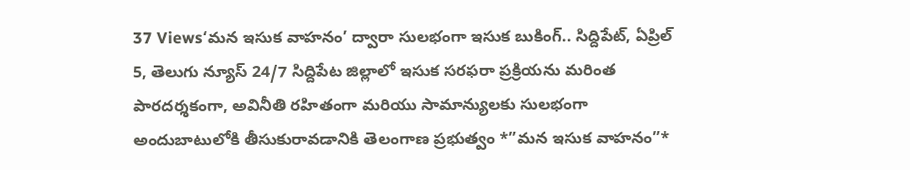37 Views‘మన ఇసుక వాహనం’ ద్వారా సులభంగా ఇసుక బుకింగ్.. సిద్దిపేట్, ఏప్రిల్ 5, తెలుగు న్యూస్ 24/7 సిద్దిపేట జిల్లాలో ఇసుక సరఫరా ప్రక్రియను మరింత పారదర్శకంగా, అవినీతి రహితంగా మరియు సామాన్యులకు సులభంగా అందుబాటులోకి తీసుకురావడానికి తెలంగాణ ప్రభుత్వం *”మన ఇసుక వాహనం”*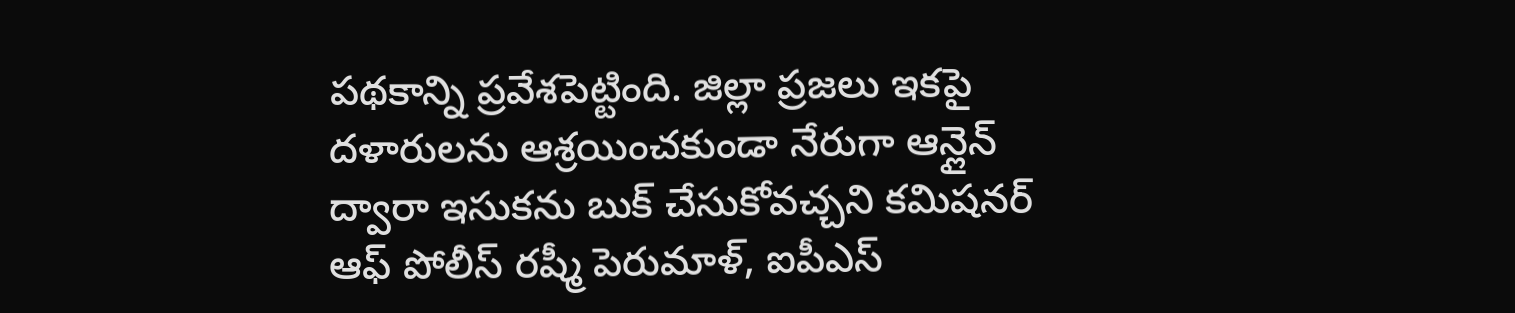పథకాన్ని ప్రవేశపెట్టింది. జిల్లా ప్రజలు ఇకపై దళారులను ఆశ్రయించకుండా నేరుగా ఆన్లైన్ ద్వారా ఇసుకను బుక్ చేసుకోవచ్చని కమిషనర్ ఆఫ్ పోలీస్ రష్మీ పెరుమాళ్, ఐపీఎస్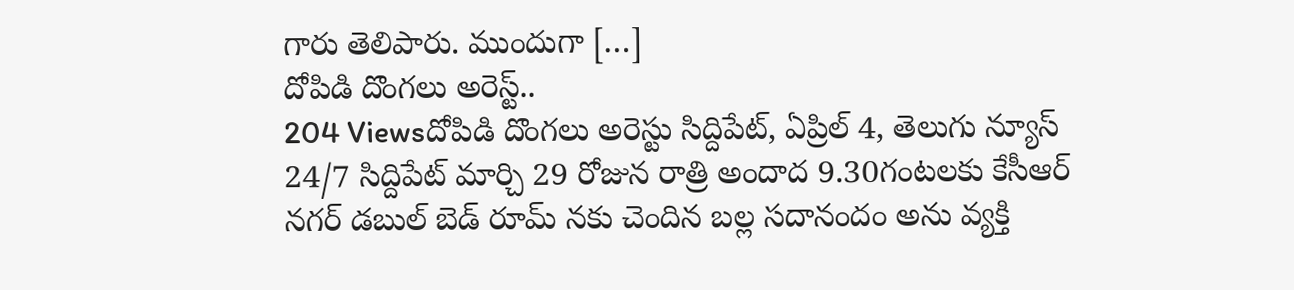గారు తెలిపారు. ముందుగా […]
దోపిడి దొంగలు అరెస్ట్..
204 Viewsదోపిడి దొంగలు అరెస్టు సిద్దిపేట్, ఏప్రిల్ 4, తెలుగు న్యూస్ 24/7 సిద్దిపేట్ మార్చి 29 రోజున రాత్రి అందాద 9.30గంటలకు కేసీఆర్ నగర్ డబుల్ బెడ్ రూమ్ నకు చెందిన బల్ల సదానందం అను వ్యక్తి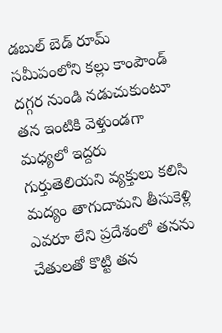డబుల్ బెడ్ రూమ్ సమీపంలోని కల్లు కాంపౌండ్ దగ్గర నుండి నడుచుకుంటూ తన ఇంటికి వెళ్తుండగా మధ్యలో ఇద్దరు గుర్తుతెలియని వ్యక్తులు కలిసి మద్యం తాగుదామని తీసుకెళ్లి ఎవరూ లేని ప్రదేశంలో తనను చేతులతో కొట్టి తన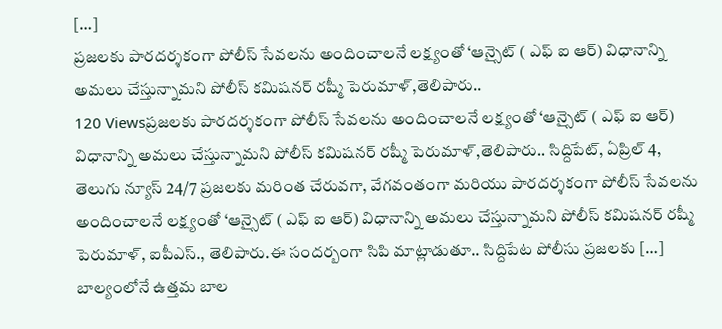[…]
ప్రజలకు పారదర్శకంగా పోలీస్ సేవలను అందించాలనే లక్ష్యంతో ‘ఆన్సైట్ ( ఎఫ్ ఐ ఆర్) విధానాన్ని అమలు చేస్తున్నామని పోలీస్ కమిషనర్ రష్మీ పెరుమాళ్,తెలిపారు..
120 Viewsప్రజలకు పారదర్శకంగా పోలీస్ సేవలను అందించాలనే లక్ష్యంతో ‘ఆన్సైట్ ( ఎఫ్ ఐ ఆర్) విధానాన్ని అమలు చేస్తున్నామని పోలీస్ కమిషనర్ రష్మీ పెరుమాళ్,తెలిపారు.. సిద్దిపేట్, ఏప్రిల్ 4, తెలుగు న్యూస్ 24/7 ప్రజలకు మరింత చేరువగా, వేగవంతంగా మరియు పారదర్శకంగా పోలీస్ సేవలను అందించాలనే లక్ష్యంతో ‘ఆన్సైట్ ( ఎఫ్ ఐ ఆర్) విధానాన్ని అమలు చేస్తున్నామని పోలీస్ కమిషనర్ రష్మీ పెరుమాళ్, ఐపీఎస్., తెలిపారు.ఈ సందర్బంగా సిపి మాట్లాడుతూ.. సిద్దిపేట పోలీసు ప్రజలకు […]
బాల్యంలోనే ఉత్తమ బాల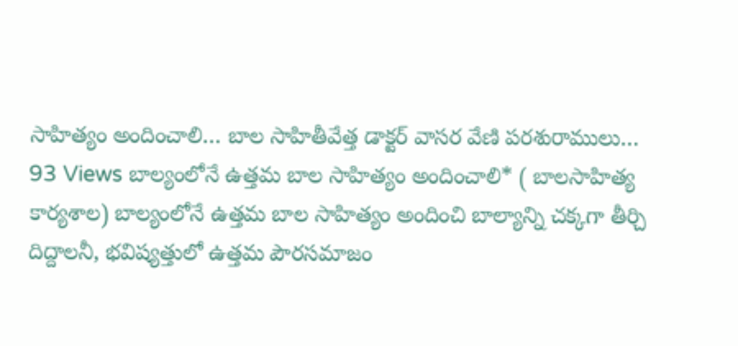సాహిత్యం అందించాలి… బాల సాహితీవేత్త డాక్టర్ వాసర వేణి పరశురాములు…
93 Views బాల్యంలోనే ఉత్తమ బాల సాహిత్యం అందించాలి* ( బాలసాహిత్య కార్యశాల) బాల్యంలోనే ఉత్తమ బాల సాహిత్యం అందించి బాల్యాన్ని చక్కగా తీర్చి దిద్దాలనీ, భవిష్యత్తులో ఉత్తమ పౌరసమాజం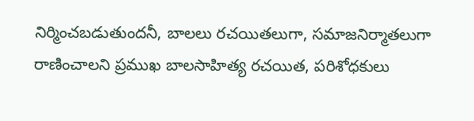నిర్మించబడుతుందనీ, బాలలు రచయితలుగా, సమాజనిర్మాతలుగా రాణించాలని ప్రముఖ బాలసాహిత్య రచయిత, పరిశోధకులు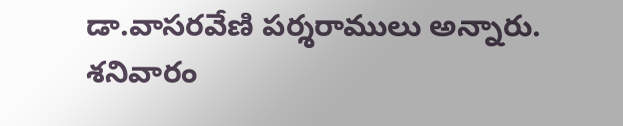డా.వాసరవేణి పర్శరాములు అన్నారు. శనివారం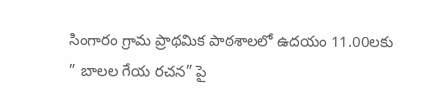సింగారం గ్రామ ప్రాథమిక పాఠశాలలో ఉదయం 11.00లకు ” బాలల గేయ రచన” పై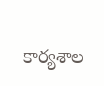కార్యశాల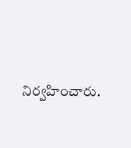నిర్వహించారు.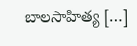బాలసాహిత్య […]